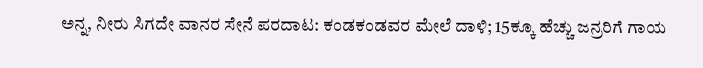ಅನ್ನ, ನೀರು ಸಿಗದೇ ವಾನರ ಸೇನೆ ಪರದಾಟ: ಕಂಡಕಂಡವರ ಮೇಲೆ ದಾಳಿ; 15ಕ್ಕೂ ಹೆಚ್ಚು ಜನ್ರರಿಗೆ ಗಾಯ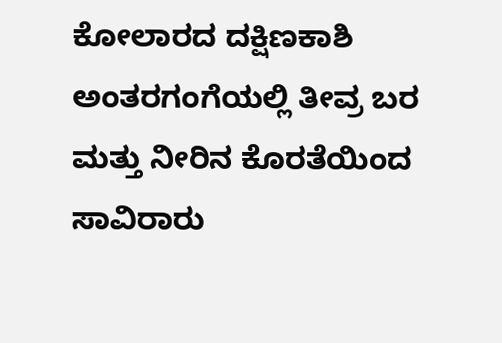ಕೋಲಾರದ ದಕ್ಷಿಣಕಾಶಿ ಅಂತರಗಂಗೆಯಲ್ಲಿ ತೀವ್ರ ಬರ ಮತ್ತು ನೀರಿನ ಕೊರತೆಯಿಂದ ಸಾವಿರಾರು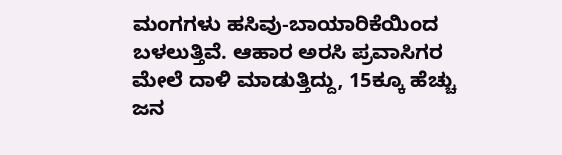ಮಂಗಗಳು ಹಸಿವು-ಬಾಯಾರಿಕೆಯಿಂದ ಬಳಲುತ್ತಿವೆ. ಆಹಾರ ಅರಸಿ ಪ್ರವಾಸಿಗರ ಮೇಲೆ ದಾಳಿ ಮಾಡುತ್ತಿದ್ದು, 15ಕ್ಕೂ ಹೆಚ್ಚು ಜನ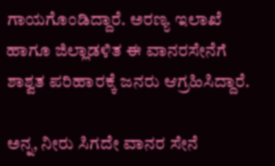ಗಾಯಗೊಂಡಿದ್ದಾರೆ. ಅರಣ್ಯ ಇಲಾಖೆ ಹಾಗೂ ಜಿಲ್ಲಾಡಳಿತ ಈ ವಾನರಸೇನೆಗೆ ಶಾಶ್ವತ ಪರಿಹಾರಕ್ಕೆ ಜನರು ಆಗ್ರಹಿಸಿದ್ದಾರೆ.

ಅನ್ನ, ನೀರು ಸಿಗದೇ ವಾನರ ಸೇನೆ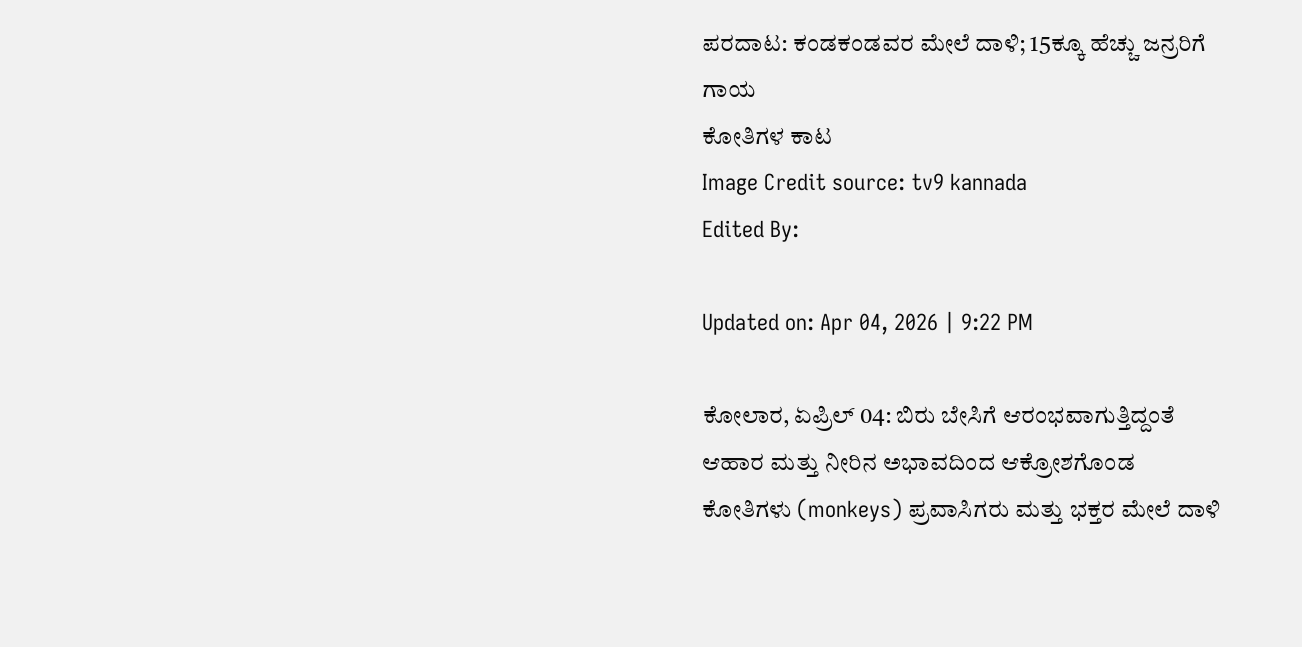ಪರದಾಟ: ಕಂಡಕಂಡವರ ಮೇಲೆ ದಾಳಿ; 15ಕ್ಕೂ ಹೆಚ್ಚು ಜನ್ರರಿಗೆ ಗಾಯ
ಕೋತಿಗಳ ಕಾಟ
Image Credit source: tv9 kannada
Edited By:

Updated on: Apr 04, 2026 | 9:22 PM

ಕೋಲಾರ, ಏಪ್ರಿಲ್ 04: ಬಿರು ಬೇಸಿಗೆ ಆರಂಭವಾಗುತ್ತಿದ್ದಂತೆ ಆಹಾರ ಮತ್ತು ನೀರಿನ ಅಭಾವದಿಂದ ಆಕ್ರೋಶಗೊಂಡ ಕೋತಿಗಳು (monkeys) ಪ್ರವಾಸಿಗರು ಮತ್ತು ಭಕ್ತರ ಮೇಲೆ ದಾಳಿ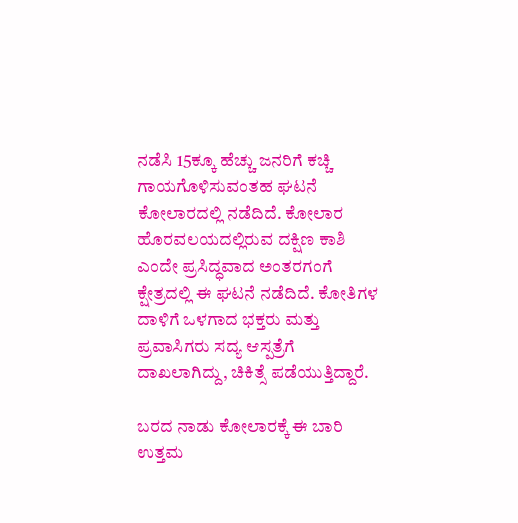ನಡೆಸಿ 15ಕ್ಕೂ ಹೆಚ್ಚು ಜನರಿಗೆ ಕಚ್ಚಿ ಗಾಯಗೊಳಿಸುವಂತಹ ಘಟನೆ ಕೋಲಾರದಲ್ಲಿ ನಡೆದಿದೆ. ಕೋಲಾರ ಹೊರವಲಯದಲ್ಲಿರುವ ದಕ್ಷಿಣ ಕಾಶಿ ಎಂದೇ ಪ್ರಸಿದ್ಧವಾದ ಅಂತರಗಂಗೆ ಕ್ಷೇತ್ರದಲ್ಲಿ ಈ ಘಟನೆ ನಡೆದಿದೆ. ಕೋತಿಗಳ ದಾಳಿಗೆ ಒಳಗಾದ ಭಕ್ತರು ಮತ್ತು ಪ್ರವಾಸಿಗರು ಸದ್ಯ ಆಸ್ಪತ್ರೆಗೆ ದಾಖಲಾಗಿದ್ದು, ಚಿಕಿತ್ಸೆ ಪಡೆಯುತ್ತಿದ್ದಾರೆ.

ಬರದ ನಾಡು ಕೋಲಾರಕ್ಕೆ ಈ ಬಾರಿ ಉತ್ತಮ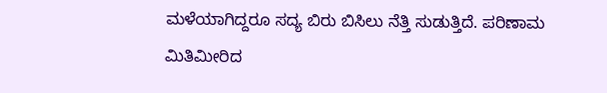ಮಳೆಯಾಗಿದ್ದರೂ ಸದ್ಯ ಬಿರು ಬಿಸಿಲು ನೆತ್ತಿ ಸುಡುತ್ತಿದೆ. ಪರಿಣಾಮ ಮಿತಿಮೀರಿದ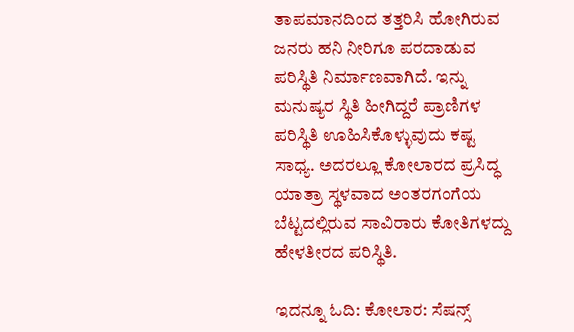ತಾಪಮಾನದಿಂದ ತತ್ತರಿಸಿ ಹೋಗಿರುವ ಜನರು ಹನಿ ನೀರಿಗೂ ಪರದಾಡುವ ಪರಿಸ್ಥಿತಿ ನಿರ್ಮಾಣವಾಗಿದೆ. ಇನ್ನು ಮನುಷ್ಯರ ಸ್ಥಿತಿ ಹೀಗಿದ್ದರೆ ಪ್ರಾಣಿಗಳ ಪರಿಸ್ಥಿತಿ ಊಹಿಸಿಕೊಳ್ಳುವುದು ಕಷ್ಟ ಸಾಧ್ಯ. ಅದರಲ್ಲೂ ಕೋಲಾರದ ಪ್ರಸಿದ್ಧ ಯಾತ್ರಾ ಸ್ಥಳವಾದ ಅಂತರಗಂಗೆಯ ಬೆಟ್ಟದಲ್ಲಿರುವ ಸಾವಿರಾರು ಕೋತಿಗಳದ್ದು ಹೇಳತೀರದ ಪರಿಸ್ಥಿತಿ.

ಇದನ್ನೂ ಓದಿ: ಕೋಲಾರ: ಸೆಷನ್ಸ್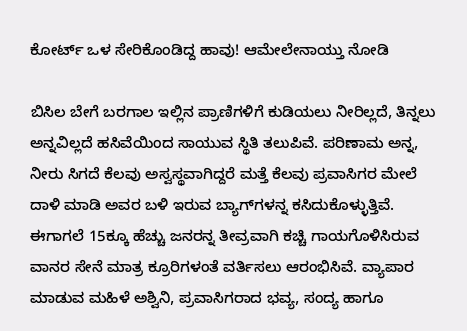ಕೋರ್ಟ್ ಒಳ ಸೇರಿಕೊಂಡಿದ್ದ ಹಾವು! ಆಮೇಲೇನಾಯ್ತು ನೋಡಿ

ಬಿಸಿಲ ಬೇಗೆ ಬರಗಾಲ ಇಲ್ಲಿನ ಪ್ರಾಣಿಗಳಿಗೆ ಕುಡಿಯಲು ನೀರಿಲ್ಲದೆ, ತಿನ್ನಲು ಅನ್ನವಿಲ್ಲದೆ ಹಸಿವೆಯಿಂದ ಸಾಯುವ ಸ್ಥಿತಿ ತಲುಪಿವೆ. ಪರಿಣಾಮ ಅನ್ನ, ನೀರು ಸಿಗದೆ ಕೆಲವು ಅಸ್ವಸ್ಥವಾಗಿದ್ದರೆ ಮತ್ತೆ ಕೆಲವು ಪ್ರವಾಸಿಗರ ಮೇಲೆ ದಾಳಿ ಮಾಡಿ ಅವರ ಬಳಿ ಇರುವ ಬ್ಯಾಗ್‌ಗಳನ್ನ ಕಸಿದುಕೊಳ್ಳುತ್ತಿವೆ. ಈಗಾಗಲೆ 15ಕ್ಕೂ ಹೆಚ್ಚು ಜನರನ್ನ ತೀವ್ರವಾಗಿ ಕಚ್ಚಿ ಗಾಯಗೊಳಿಸಿರುವ ವಾನರ ಸೇನೆ ಮಾತ್ರ ಕ್ರೂರಿಗಳಂತೆ ವರ್ತಿಸಲು ಆರಂಭಿಸಿವೆ. ವ್ಯಾಪಾರ ಮಾಡುವ ಮಹಿಳೆ ಅಶ್ವಿನಿ, ಪ್ರವಾಸಿಗರಾದ ಭವ್ಯ, ಸಂದ್ಯ ಹಾಗೂ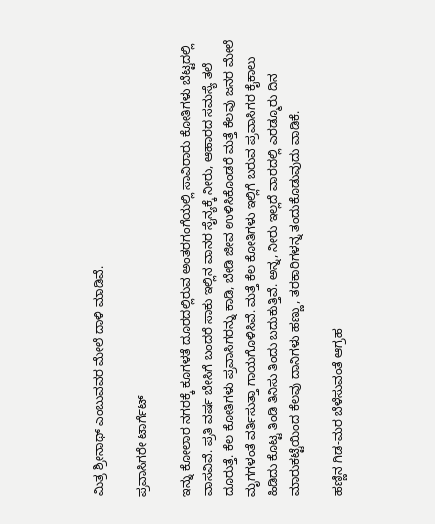ಮಿತ್ರ ಶ್ರೀನಾಥ್ ಎಂಬುವವರ ಮೇಲೆ ದಾಳಿ ಮಾಡಿವೆ.

ಪ್ರವಾಸಿಗರೇ ಟಾರ್ಗೆಟ್

ಇನ್ನು ಕೋಲಾರ ನಗರಕ್ಕೆ ಕೂಗಳತೆ ದೂರದಲ್ಲಿರುವ ಅಂತರಗಂಗೆಯಲ್ಲಿ ಸಾವಿರಾರು ಕೋತಿಗಳು ಬೆಟ್ಟದಲ್ಲಿ ವಾಸವಿವೆ. ಪ್ರತಿ ವರ್ಷ ಬೇಸಿಗೆ ಬಂದರೆ ಸಾಕು ಇಲ್ಲಿನ ವಾನರ ಸೈನ್ಯಕ್ಕೆ ನೀರು, ಆಹಾರದ ಸಮಸ್ಯೆ ತಲೆ ದೂರುತ್ತೆ. ಕೆಲ ಕೋತಿಗಳು ಪ್ರವಾಸಿಗರನ್ನು ಕಾಡಿ, ಬೇಡಿ ಜೀವ ಉಳಿಸಿಕೊಂಡರೆ ಮತ್ತೆ ಕೆಲವು ಜನರ ಮೇಲೆ ಮೃಗಗಳಂತೆ ವರ್ತಿಸುತ್ತಾ ಗಾಯಗೊಳಿಸಿವೆ. ಮತ್ತೆ ಕೆಲ ಕೋತಿಗಳು ಇಲ್ಲಿಗೆ ಬರುವ ಪ್ರವಾಸಿಗರ ಕೈಕಾಲು ಹಿಡಿದು ಕೊಟ್ಟ ತಿಂಡಿ ತಿನಿಸು ತಿಂದು ಬದುಕುತ್ತಿವೆ. ಅನ್ನ, ನೀರು ಇಲ್ಲದೆ ವಾರದಲ್ಲಿ ಎರಡ್ಮೂರು ದಿನ ಮಾರುಕಟ್ಟೆಯಿಂದ ಕೆಲವು ದಾನಿಗಳು ಹಣ್ಣು, ತರಕಾರಿಗಳನ್ನ ತಂದುಕೊಡುವುದು ವಾಡಿಕೆ.

ಹಣ್ಣಿನ ಗಿಡ-ಮರ ಬೆಳೆಸುವಂತೆ ಆಗ್ರಹ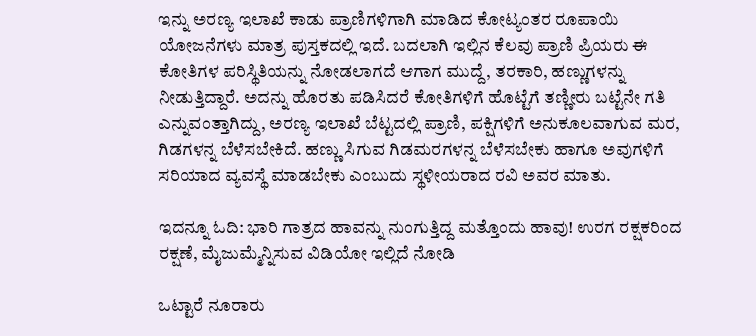ಇನ್ನು ಅರಣ್ಯ ಇಲಾಖೆ ಕಾಡು ಪ್ರಾಣಿಗಳಿಗಾಗಿ ಮಾಡಿದ ಕೋಟ್ಯಂತರ ರೂಪಾಯಿ ಯೋಜನೆಗಳು ಮಾತ್ರ ಪುಸ್ತಕದಲ್ಲಿ ಇದೆ. ಬದಲಾಗಿ ಇಲ್ಲಿನ ಕೆಲವು ಪ್ರಾಣಿ ಪ್ರಿಯರು ಈ ಕೋತಿಗಳ ಪರಿಸ್ಥಿತಿಯನ್ನು ನೋಡಲಾಗದೆ ಆಗಾಗ ಮುದ್ದೆ, ತರಕಾರಿ, ಹಣ್ಣುಗಳನ್ನು ನೀಡುತ್ತಿದ್ದಾರೆ. ಅದನ್ನು ಹೊರತು ಪಡಿಸಿದರೆ ಕೋತಿಗಳಿಗೆ ಹೊಟ್ಟೆಗೆ ತಣ್ಣೀರು ಬಟ್ಟೆನೇ ಗತಿ ಎನ್ನುವಂತ್ತಾಗಿದ್ದು, ಅರಣ್ಯ ಇಲಾಖೆ ಬೆಟ್ಟದಲ್ಲಿ ಪ್ರಾಣಿ, ಪಕ್ಷಿಗಳಿಗೆ ಅನುಕೂಲವಾಗುವ ಮರ, ಗಿಡಗಳನ್ನ ಬೆಳೆಸಬೇಕಿದೆ. ಹಣ್ಣು ಸಿಗುವ ಗಿಡಮರಗಳನ್ನ ಬೆಳೆಸಬೇಕು ಹಾಗೂ ಅವುಗಳಿಗೆ ಸರಿಯಾದ ವ್ಯವಸ್ಥೆ ಮಾಡಬೇಕು ಎಂಬುದು ಸ್ಥಳೀಯರಾದ ರವಿ ಅವರ ಮಾತು.

ಇದನ್ನೂ ಓದಿ: ಭಾರಿ ಗಾತ್ರದ ಹಾವನ್ನು ನುಂಗುತ್ತಿದ್ದ ಮತ್ತೊಂದು ಹಾವು! ಉರಗ ರಕ್ಷಕರಿಂದ ರಕ್ಷಣೆ, ಮೈಜುಮ್ಮೆನ್ನಿಸುವ ವಿಡಿಯೋ ಇಲ್ಲಿದೆ ನೋಡಿ

ಒಟ್ಟಾರೆ ನೂರಾರು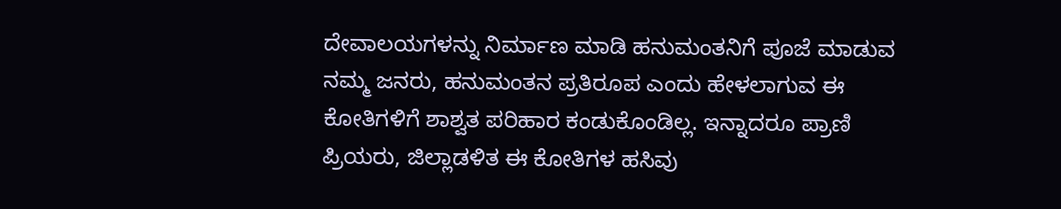ದೇವಾಲಯಗಳನ್ನು ನಿರ್ಮಾಣ ಮಾಡಿ ಹನುಮಂತನಿಗೆ ಪೂಜೆ ಮಾಡುವ ನಮ್ಮ ಜನರು, ಹನುಮಂತನ ಪ್ರತಿರೂಪ ಎಂದು ಹೇಳಲಾಗುವ ಈ ಕೋತಿಗಳಿಗೆ ಶಾಶ್ವತ ಪರಿಹಾರ ಕಂಡುಕೊಂಡಿಲ್ಲ. ಇನ್ನಾದರೂ ಪ್ರಾಣಿ ಪ್ರಿಯರು, ಜಿಲ್ಲಾಡಳಿತ ಈ ಕೋತಿಗಳ ಹಸಿವು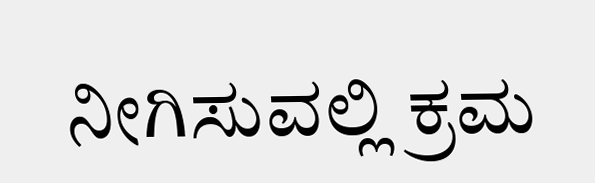ನೀಗಿಸುವಲ್ಲಿ ಕ್ರಮ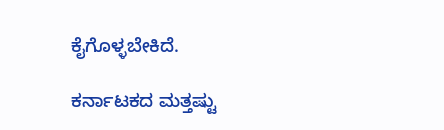ಕೈಗೊಳ್ಳಬೇಕಿದೆ.

ಕರ್ನಾಟಕದ ಮತ್ತಷ್ಟು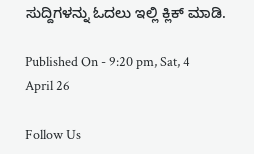ಸುದ್ದಿಗಳನ್ನು ಓದಲು ಇಲ್ಲಿ ಕ್ಲಿಕ್ ಮಾಡಿ.

Published On - 9:20 pm, Sat, 4 April 26

Follow Us